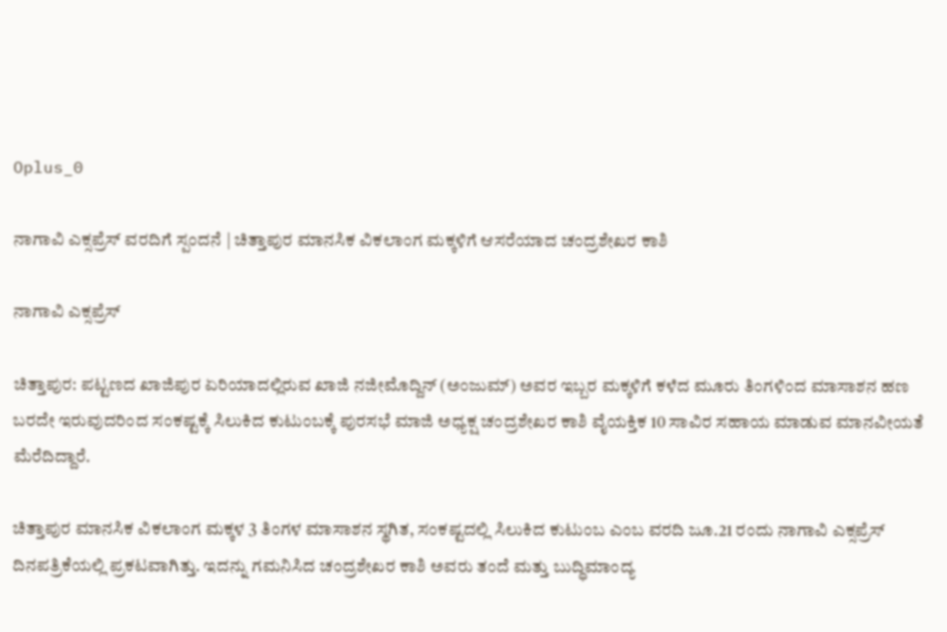Oplus_0

ನಾಗಾವಿ ಎಕ್ಸಪ್ರೆಸ್ ವರದಿಗೆ ಸ್ಪಂದನೆ | ಚಿತ್ತಾಪುರ ಮಾನಸಿಕ ವಿಕಲಾಂಗ ಮಕ್ಕಳಿಗೆ ಆಸರೆಯಾದ ಚಂದ್ರಶೇಖರ ಕಾಶಿ

ನಾಗಾವಿ ಎಕ್ಸಪ್ರೆಸ್

ಚಿತ್ತಾಪುರ: ಪಟ್ಟಣದ ಖಾಜಿಪುರ ಏರಿಯಾದಲ್ಲಿರುವ ಖಾಜಿ ನಜೀಮೊದ್ದಿನ್ (ಅಂಜುಮ್) ಅವರ ಇಬ್ಬರ ಮಕ್ಕಳಿಗೆ ಕಳೆದ ಮೂರು ತಿಂಗಳಿಂದ ಮಾಸಾಶನ ಹಣ ಬರದೇ ಇರುವುದರಿಂದ ಸಂಕಷ್ಟಕ್ಕೆ ಸಿಲುಕಿದ ಕುಟುಂಬಕ್ಕೆ ಪುರಸಭೆ ಮಾಜಿ ಅಧ್ಯಕ್ಷ ಚಂದ್ರಶೇಖರ ಕಾಶಿ ವೈಯಕ್ತಿಕ 10 ಸಾವಿರ ಸಹಾಯ ಮಾಡುವ ಮಾನವೀಯತೆ ಮೆರೆದಿದ್ದಾರೆ.

ಚಿತ್ತಾಪುರ ಮಾನಸಿಕ ವಿಕಲಾಂಗ ಮಕ್ಕಳ 3 ತಿಂಗಳ ಮಾಸಾಶನ ಸ್ಥಗಿತ, ಸಂಕಷ್ಟದಲ್ಲಿ ಸಿಲುಕಿದ ಕುಟುಂಬ ಎಂಬ ವರದಿ ಜೂ.21 ರಂದು ನಾಗಾವಿ ಎಕ್ಸಪ್ರೆಸ್ ದಿನಪತ್ರಿಕೆಯಲ್ಲಿ ಪ್ರಕಟವಾಗಿತ್ತು. ಇದನ್ನು ಗಮನಿಸಿದ ಚಂದ್ರಶೇಖರ ಕಾಶಿ ಅವರು ತಂದೆ ಮತ್ತು ಬುದ್ಧಿಮಾಂದ್ಯ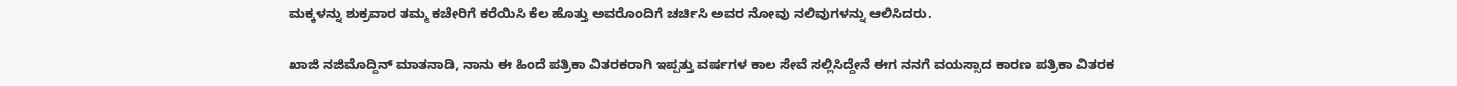ಮಕ್ಕಳನ್ನು ಶುಕ್ರವಾರ ತಮ್ಮ ಕಚೇರಿಗೆ ಕರೆಯಿಸಿ ಕೆಲ ಹೊತ್ತು ಅವರೊಂದಿಗೆ ಚರ್ಚಿಸಿ ಅವರ ನೋವು ನಲಿವುಗಳನ್ನು ಆಲಿಸಿದರು.

ಖಾಜಿ ನಜಿಮೊದ್ದಿನ್ ಮಾತನಾಡಿ, ನಾನು ಈ ಹಿಂದೆ ಪತ್ರಿಕಾ ವಿತರಕರಾಗಿ ಇಪ್ಪತ್ತು ವರ್ಷಗಳ ಕಾಲ ಸೇವೆ ಸಲ್ಲಿಸಿದ್ದೇನೆ ಈಗ ನನಗೆ ವಯಸ್ಸಾದ ಕಾರಣ ಪತ್ರಿಕಾ ವಿತರಕ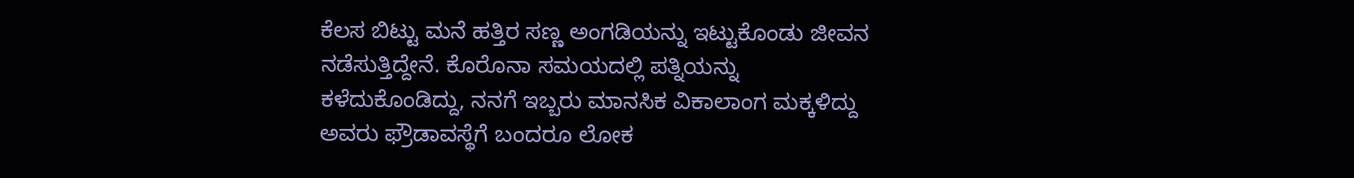ಕೆಲಸ ಬಿಟ್ಟು ಮನೆ ಹತ್ತಿರ ಸಣ್ಣ ಅಂಗಡಿಯನ್ನು ಇಟ್ಟುಕೊಂಡು ಜೀವನ ನಡೆಸುತ್ತಿದ್ದೇನೆ. ಕೊರೊನಾ ಸಮಯದಲ್ಲಿ ಪತ್ನಿಯನ್ನು ಕಳೆದುಕೊಂಡಿದ್ದು, ನನಗೆ ಇಬ್ಬರು ಮಾನಸಿಕ ವಿಕಾಲಾಂಗ ಮಕ್ಕಳಿದ್ದು ಅವರು ಫ್ರೌಡಾವಸ್ಥೆಗೆ ಬಂದರೂ ಲೋಕ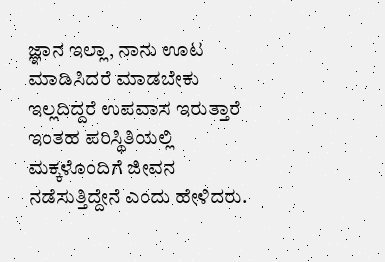ಜ್ಞಾನ ಇಲ್ಲಾ, ನಾನು ಊಟ ಮಾಡಿಸಿದರೆ ಮಾಡಬೇಕು ಇಲ್ಲದಿದ್ದರೆ ಉಪವಾಸ ಇರುತ್ತಾರೆ ಇಂತಹ ಪರಿಸ್ಥಿತಿಯಲ್ಲಿ ಮಕ್ಕಳೊಂದಿಗೆ ಜೀವನ ನಡೆಸುತ್ತಿದ್ದೇನೆ ಎಂದು ಹೇಳಿದರು.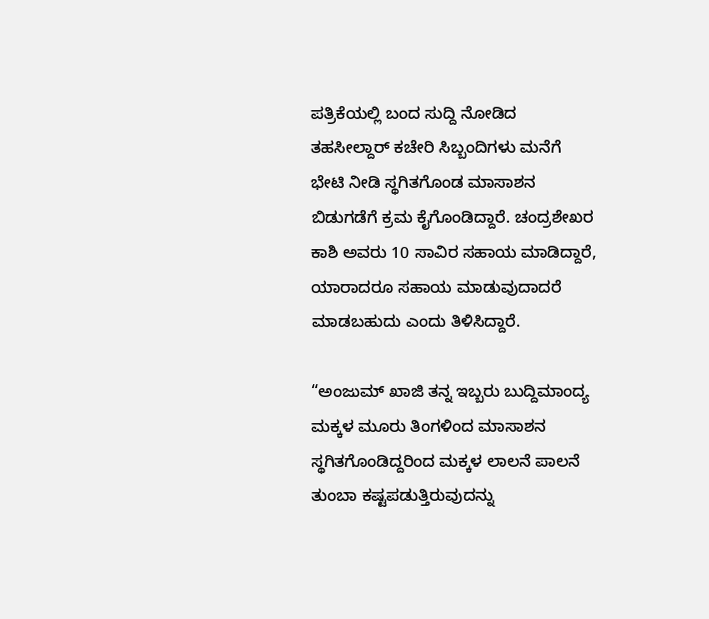ಪತ್ರಿಕೆಯಲ್ಲಿ ಬಂದ ಸುದ್ದಿ ನೋಡಿದ ತಹಸೀಲ್ದಾರ್ ಕಚೇರಿ ಸಿಬ್ಬಂದಿಗಳು ಮನೆಗೆ ಭೇಟಿ ನೀಡಿ ಸ್ಥಗಿತಗೊಂಡ ಮಾಸಾಶನ ಬಿಡುಗಡೆಗೆ ಕ್ರಮ ಕೈಗೊಂಡಿದ್ದಾರೆ. ಚಂದ್ರಶೇಖರ ಕಾಶಿ ಅವರು 10 ಸಾವಿರ ಸಹಾಯ ಮಾಡಿದ್ದಾರೆ, ಯಾರಾದರೂ ಸಹಾಯ ಮಾಡುವುದಾದರೆ ಮಾಡಬಹುದು ಎಂದು ತಿಳಿಸಿದ್ದಾರೆ.

“ಅಂಜುಮ್ ಖಾಜಿ ತನ್ನ ಇಬ್ಬರು ಬುದ್ದಿಮಾಂದ್ಯ ಮಕ್ಕಳ ಮೂರು ತಿಂಗಳಿಂದ ಮಾಸಾಶನ ಸ್ಥಗಿತಗೊಂಡಿದ್ದರಿಂದ ಮಕ್ಕಳ ಲಾಲನೆ ಪಾಲನೆ ತುಂಬಾ ಕಷ್ಟಪಡುತ್ತಿರುವುದನ್ನು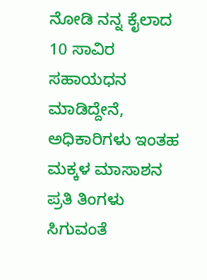ನೋಡಿ ನನ್ನ ಕೈಲಾದ 10 ಸಾವಿರ ಸಹಾಯಧನ ಮಾಡಿದ್ದೇನೆ, ಅಧಿಕಾರಿಗಳು ಇಂತಹ ಮಕ್ಕಳ ಮಾಸಾಶನ ಪ್ರತಿ ತಿಂಗಳು ಸಿಗುವಂತೆ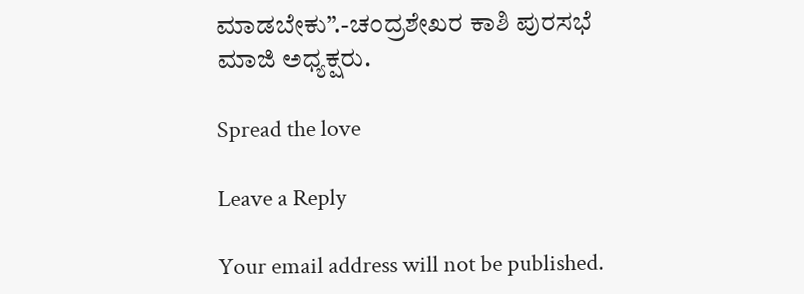ಮಾಡಬೇಕು”.-ಚಂದ್ರಶೇಖರ ಕಾಶಿ ಪುರಸಭೆ ಮಾಜಿ ಅಧ್ಯಕ್ಷರು.

Spread the love

Leave a Reply

Your email address will not be published.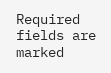Required fields are marked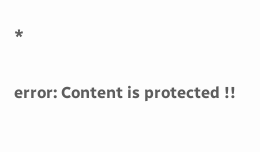*

error: Content is protected !!